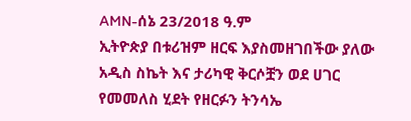AMN-ሰኔ 23/2018 ዓ.ም
ኢትዮጵያ በቱሪዝም ዘርፍ እያስመዘገበችው ያለው አዲስ ስኬት እና ታሪካዊ ቅርሶቿን ወደ ሀገር የመመለስ ሂደት የዘርፉን ትንሳኤ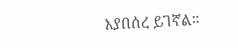እያበሰረ ይገኛል።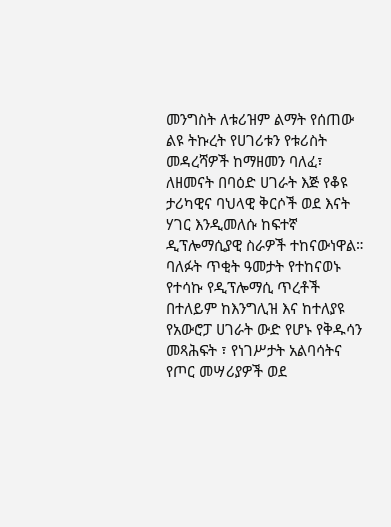መንግስት ለቱሪዝም ልማት የሰጠው ልዩ ትኩረት የሀገሪቱን የቱሪስት መዳረሻዎች ከማዘመን ባለፈ፣ ለዘመናት በባዕድ ሀገራት እጅ የቆዩ ታሪካዊና ባህላዊ ቅርሶች ወደ እናት ሃገር እንዲመለሱ ከፍተኛ ዲፕሎማሲያዊ ስራዎች ተከናውነዋል።
ባለፉት ጥቂት ዓመታት የተከናወኑ የተሳኩ የዲፕሎማሲ ጥረቶች በተለይም ከእንግሊዝ እና ከተለያዩ የአውሮፓ ሀገራት ውድ የሆኑ የቅዱሳን መጻሕፍት ፣ የነገሥታት አልባሳትና የጦር መሣሪያዎች ወደ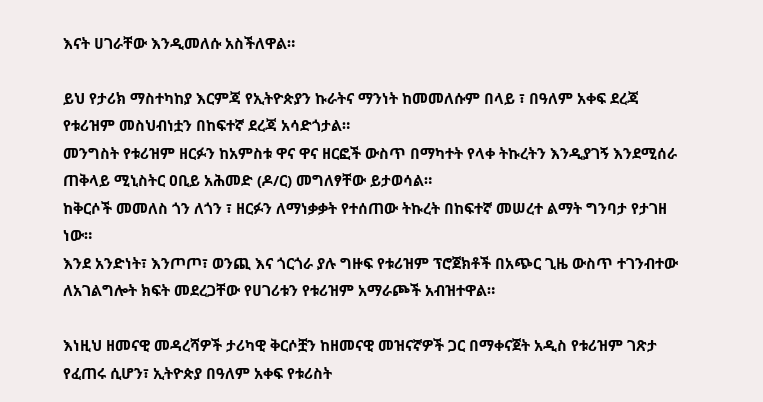እናት ሀገራቸው እንዲመለሱ አስችለዋል።

ይህ የታሪክ ማስተካከያ እርምጃ የኢትዮጵያን ኩራትና ማንነት ከመመለሱም በላይ ፣ በዓለም አቀፍ ደረጃ የቱሪዝም መስህብነቷን በከፍተኛ ደረጃ አሳድጎታል።
መንግስት የቱሪዝም ዘርፉን ከአምስቱ ዋና ዋና ዘርፎች ውስጥ በማካተት የላቀ ትኩረትን እንዲያገኝ እንደሚሰራ ጠቅላይ ሚኒስትር ዐቢይ አሕመድ (ዶ/ር) መግለፃቸው ይታወሳል።
ከቅርሶች መመለስ ጎን ለጎን ፣ ዘርፉን ለማነቃቃት የተሰጠው ትኩረት በከፍተኛ መሠረተ ልማት ግንባታ የታገዘ ነው።
እንደ አንድነት፣ እንጦጦ፣ ወንጪ እና ጎርጎራ ያሉ ግዙፍ የቱሪዝም ፕሮጀክቶች በአጭር ጊዜ ውስጥ ተገንብተው ለአገልግሎት ክፍት መደረጋቸው የሀገሪቱን የቱሪዝም አማራጮች አብዝተዋል።

እነዚህ ዘመናዊ መዳረሻዎች ታሪካዊ ቅርሶቿን ከዘመናዊ መዝናኛዎች ጋር በማቀናጀት አዲስ የቱሪዝም ገጽታ የፈጠሩ ሲሆን፣ ኢትዮጵያ በዓለም አቀፍ የቱሪስት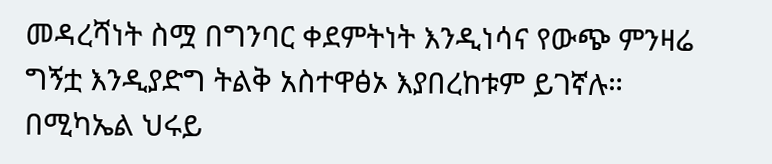መዳረሻነት ስሟ በግንባር ቀደምትነት እንዲነሳና የውጭ ምንዛሬ ግኝቷ እንዲያድግ ትልቅ አስተዋፅኦ እያበረከቱም ይገኛሉ።
በሚካኤል ህሩይ